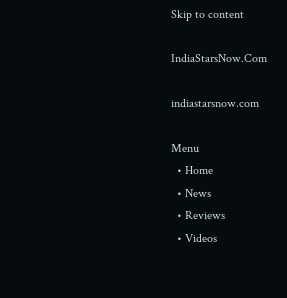Skip to content

IndiaStarsNow.Com

indiastarsnow.com

Menu
  • Home
  • News
  • Reviews
  • Videos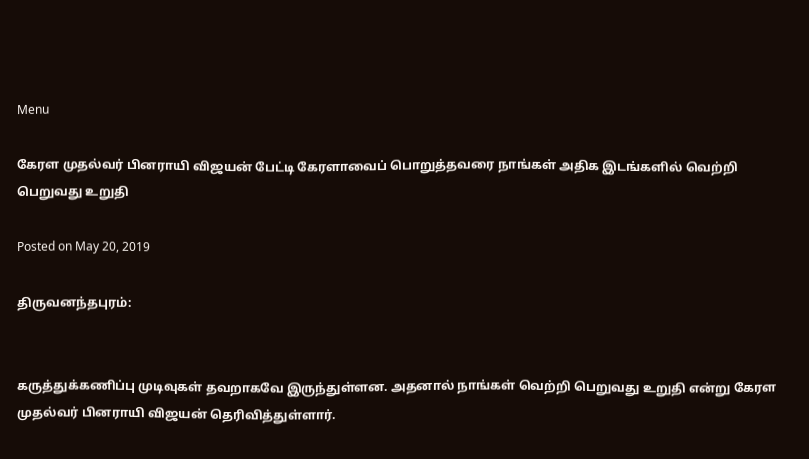Menu

கேரள முதல்வர் பினராயி விஜயன் பேட்டி கேரளாவைப் பொறுத்தவரை நாங்கள் அதிக இடங்களில் வெற்றி பெறுவது உறுதி

Posted on May 20, 2019

திருவனந்தபுரம்:


கருத்துக்கணிப்பு முடிவுகள் தவறாகவே இருந்துள்ளன. அதனால் நாங்கள் வெற்றி பெறுவது உறுதி என்று கேரள முதல்வர் பினராயி விஜயன் தெரிவித்துள்ளார்.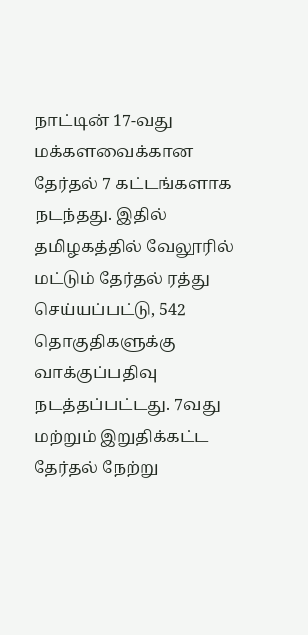நாட்டின் 17-வது மக்களவைக்கான தேர்தல் 7 கட்டங்களாக நடந்தது. இதில் தமிழகத்தில் வேலூரில் மட்டும் தேர்தல் ரத்து செய்யப்பட்டு, 542 தொகுதிகளுக்கு வாக்குப்பதிவு நடத்தப்பட்டது. 7வது மற்றும் இறுதிக்கட்ட தேர்தல் நேற்று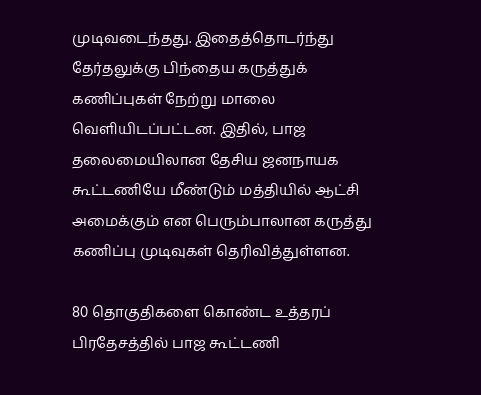முடிவடைந்தது. இதைத்தொடர்ந்து தேர்தலுக்கு பிந்தைய கருத்துக் கணிப்புகள் நேற்று மாலை வெளியிடப்பட்டன. இதில், பாஜ தலைமையிலான தேசிய ஜனநாயக கூட்டணியே மீண்டும் மத்தியில் ஆட்சி அமைக்கும் என பெரும்பாலான கருத்து கணிப்பு முடிவுகள் தெரிவித்துள்ளன.

80 தொகுதிகளை கொண்ட உத்தரப் பிரதேசத்தில் பாஜ கூட்டணி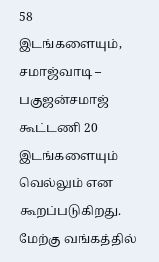58 இடங்களையும், சமாஜ்வாடி – பகுஜன்சமாஜ் கூட்டணி 20 இடங்களையும் வெல்லும் என கூறப்படுகிறது. மேற்கு வங்கத்தில்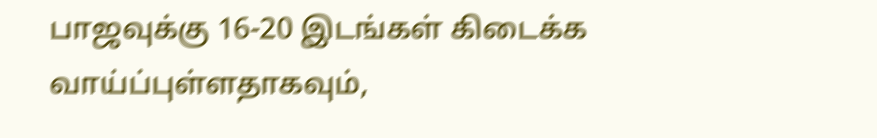பாஜவுக்கு 16-20 இடங்கள் கிடைக்க வாய்ப்புள்ளதாகவும்,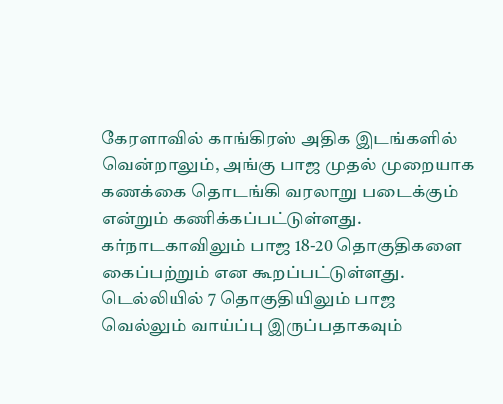கேரளாவில் காங்கிரஸ் அதிக இடங்களில் வென்றாலும், அங்கு பாஜ முதல் முறையாக கணக்கை தொடங்கி வரலாறு படைக்கும் என்றும் கணிக்கப்பட்டுள்ளது. கர்நாடகாவிலும் பாஜ 18-20 தொகுதிகளை கைப்பற்றும் என கூறப்பட்டுள்ளது. டெல்லியில் 7 தொகுதியிலும் பாஜ வெல்லும் வாய்ப்பு இருப்பதாகவும்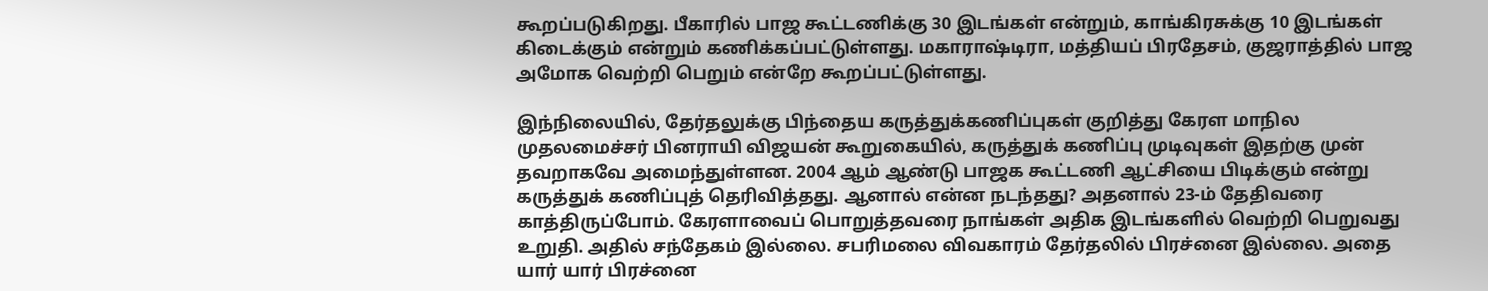கூறப்படுகிறது. பீகாரில் பாஜ கூட்டணிக்கு 30 இடங்கள் என்றும், காங்கிரசுக்கு 10 இடங்கள் கிடைக்கும் என்றும் கணிக்கப்பட்டுள்ளது. மகாராஷ்டிரா, மத்தியப் பிரதேசம், குஜராத்தில் பாஜ அமோக வெற்றி பெறும் என்றே கூறப்பட்டுள்ளது.

இந்நிலையில், தேர்தலுக்கு பிந்தைய கருத்துக்கணிப்புகள் குறித்து கேரள மாநில முதலமைச்சர் பினராயி விஜயன் கூறுகையில், கருத்துக் கணிப்பு முடிவுகள் இதற்கு முன் தவறாகவே அமைந்துள்ளன. 2004 ஆம் ஆண்டு பாஜக கூட்டணி ஆட்சியை பிடிக்கும் என்று கருத்துக் கணிப்புத் தெரிவித்தது. ஆனால் என்ன நடந்தது? அதனால் 23-ம் தேதிவரை காத்திருப்போம். கேரளாவைப் பொறுத்தவரை நாங்கள் அதிக இடங்களில் வெற்றி பெறுவது உறுதி. அதில் சந்தேகம் இல்லை. சபரிமலை விவகாரம் தேர்தலில் பிரச்னை இல்லை. அதை யார் யார் பிரச்னை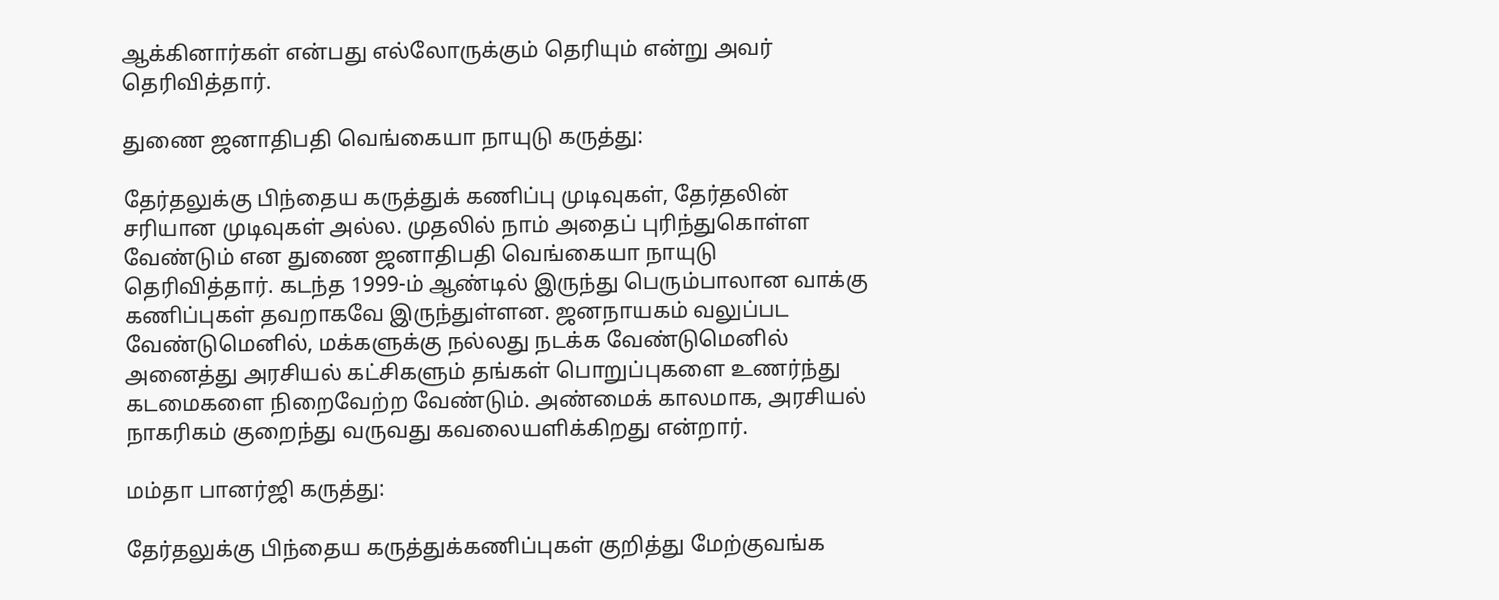ஆக்கினார்கள் என்பது எல்லோருக்கும் தெரியும் என்று அவர் தெரிவித்தார்.

துணை ஜனாதிபதி வெங்கையா நாயுடு கருத்து:

தேர்தலுக்கு பிந்தைய கருத்துக் கணிப்பு முடிவுகள், தேர்தலின் சரியான முடிவுகள் அல்ல. முதலில் நாம் அதைப் புரிந்துகொள்ள வேண்டும் என துணை ஜனாதிபதி வெங்கையா நாயுடு தெரிவித்தார். கடந்த 1999-ம் ஆண்டில் இருந்து பெரும்பாலான வாக்கு கணிப்புகள் தவறாகவே இருந்துள்ளன. ஜனநாயகம் வலுப்பட வேண்டுமெனில், மக்களுக்கு நல்லது நடக்க வேண்டுமெனில் அனைத்து அரசியல் கட்சிகளும் தங்கள் பொறுப்புகளை உணர்ந்து கடமைகளை நிறைவேற்ற வேண்டும். அண்மைக் காலமாக, அரசியல் நாகரிகம் குறைந்து வருவது கவலையளிக்கிறது என்றார்.

மம்தா பானர்ஜி கருத்து:

தேர்தலுக்கு பிந்தைய கருத்துக்கணிப்புகள் குறித்து மேற்குவங்க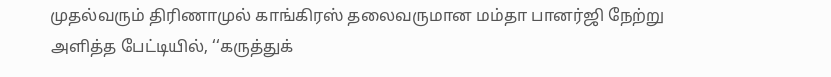முதல்வரும் திரிணாமுல் காங்கிரஸ் தலைவருமான மம்தா பானர்ஜி நேற்று அளித்த பேட்டியில், ‘‘கருத்துக்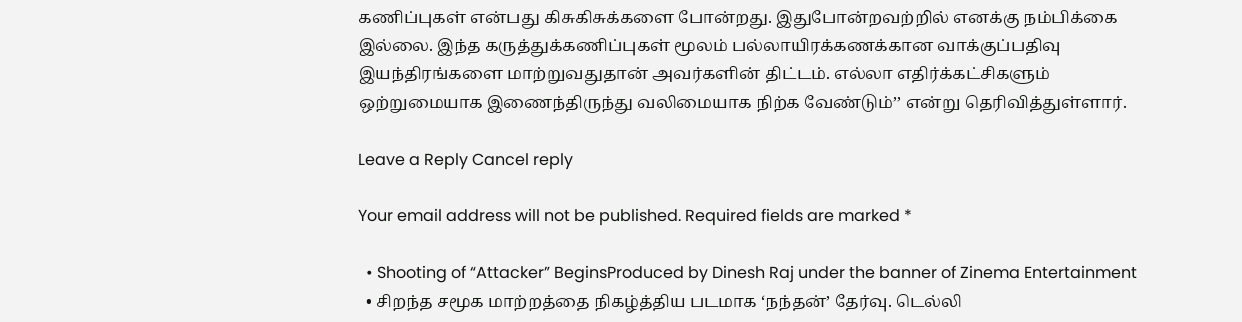கணிப்புகள் என்பது கிசுகிசுக்களை போன்றது. இதுபோன்றவற்றில் எனக்கு நம்பிக்கை இல்லை. இந்த கருத்துக்கணிப்புகள் மூலம் பல்லாயிரக்கணக்கான வாக்குப்பதிவு இயந்திரங்களை மாற்றுவதுதான் அவர்களின் திட்டம். எல்லா எதிர்க்கட்சிகளும் ஒற்றுமையாக இணைந்திருந்து வலிமையாக நிற்க வேண்டும்’’ என்று தெரிவித்துள்ளார்.

Leave a Reply Cancel reply

Your email address will not be published. Required fields are marked *

  • Shooting of “Attacker” BeginsProduced by Dinesh Raj under the banner of Zinema Entertainment
  • சிறந்த சமூக மாற்றத்தை நிகழ்த்திய படமாக ‘நந்தன்’ தேர்வு. டெல்லி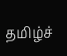தமிழ்ச்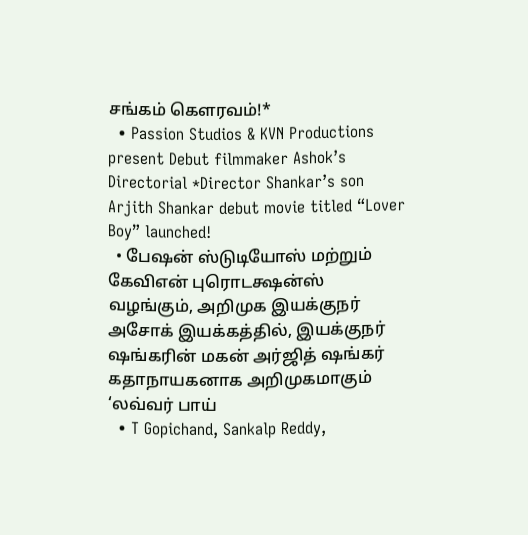சங்கம் கௌரவம்!*
  • Passion Studios & KVN Productions present Debut filmmaker Ashok’s Directorial *Director Shankar’s son Arjith Shankar debut movie titled “Lover Boy” launched!
  • பேஷன் ஸ்டுடியோஸ் மற்றும் கேவிஎன் புரொடக்ஷன்ஸ் வழங்கும், அறிமுக இயக்குநர் அசோக் இயக்கத்தில், இயக்குநர் ஷங்கரின் மகன் அர்ஜித் ஷங்கர் கதாநாயகனாக அறிமுகமாகும் ‘லவ்வர் பாய்
  • T Gopichand, Sankalp Reddy,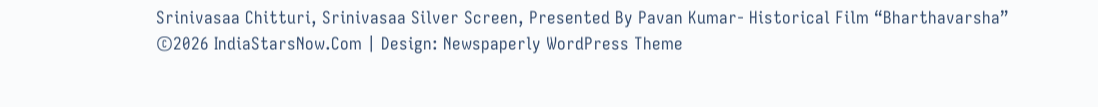Srinivasaa Chitturi, Srinivasaa Silver Screen, Presented By Pavan Kumar- Historical Film “Bharthavarsha”
©2026 IndiaStarsNow.Com | Design: Newspaperly WordPress Theme